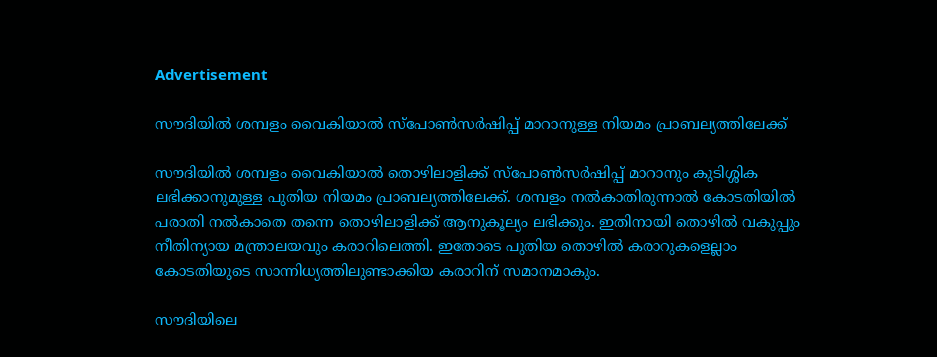Advertisement

സൗദിയിൽ ശമ്പളം വൈകിയാൽ സ്പോൺസർഷിപ്പ് മാറാനുള്ള നിയമം പ്രാബല്യത്തിലേക്ക്

സൗദിയിൽ ശമ്പളം വൈകിയാൽ തൊഴിലാളിക്ക് സ്പോൺസർഷിപ്പ് മാറാനും കുടിശ്ശിക ലഭിക്കാനുമുള്ള പുതിയ നിയമം പ്രാബല്യത്തിലേക്ക്. ശമ്പളം നൽകാതിരുന്നാൽ കോടതിയിൽ പരാതി നൽകാതെ തന്നെ തൊഴിലാളിക്ക് ആനുകൂല്യം ലഭിക്കും. ഇതിനായി തൊഴിൽ വകുപ്പും നീതിന്യായ മന്ത്രാലയവും കരാറിലെത്തി. ഇതോടെ പുതിയ തൊഴിൽ കരാറുകളെല്ലാം കോടതിയുടെ സാന്നിധ്യത്തിലുണ്ടാക്കിയ കരാറിന് സമാനമാകും.

സൗദിയിലെ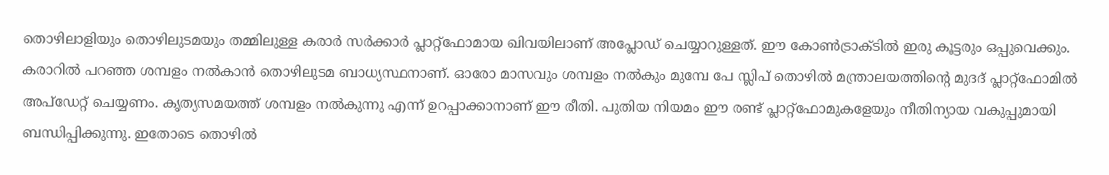തൊഴിലാളിയും തൊഴിലുടമയും തമ്മിലുള്ള കരാർ സർക്കാർ പ്ലാറ്റ്ഫോമായ ഖിവയിലാണ് അപ്ലോഡ് ചെയ്യാറുള്ളത്. ഈ കോൺട്രാക്ടിൽ ഇരു കൂട്ടരും ഒപ്പുവെക്കും. കരാറിൽ പറഞ്ഞ ശമ്പളം നൽകാൻ തൊഴിലുടമ ബാധ്യസ്ഥനാണ്. ഓരോ മാസവും ശമ്പളം നൽകും മുമ്പേ പേ സ്ലിപ് തൊഴിൽ മന്ത്രാലയത്തിന്റെ മുദദ് പ്ലാറ്റ്ഫോമിൽ അപ്ഡേറ്റ് ചെയ്യണം. കൃത്യസമയത്ത് ശമ്പളം നൽകുന്നു എന്ന് ഉറപ്പാക്കാനാണ് ഈ രീതി. പുതിയ നിയമം ഈ രണ്ട് പ്ലാറ്റ്ഫോമുകളേയും നീതിന്യായ വകുപ്പുമായി ബന്ധിപ്പിക്കുന്നു. ഇതോടെ തൊഴിൽ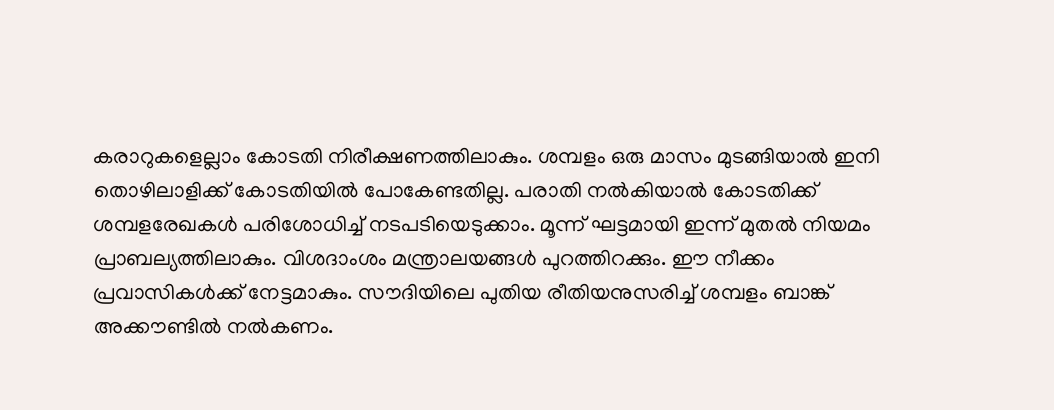കരാറുകളെല്ലാം കോടതി നിരീക്ഷണത്തിലാകും. ശമ്പളം ഒരു മാസം മുടങ്ങിയാൽ ഇനി തൊഴിലാളിക്ക് കോടതിയിൽ പോകേണ്ടതില്ല. പരാതി നൽകിയാൽ കോടതിക്ക് ശമ്പളരേഖകൾ പരിശോധിച്ച് നടപടിയെടുക്കാം. മൂന്ന് ഘട്ടമായി ഇന്ന് മുതൽ നിയമം പ്രാബല്യത്തിലാകും. വിശദാംശം മന്ത്രാലയങ്ങൾ പുറത്തിറക്കും. ഈ നീക്കം പ്രവാസികൾക്ക് നേട്ടമാകും. സൗദിയിലെ പുതിയ രീതിയനുസരിച്ച് ശമ്പളം ബാങ്ക് അക്കൗണ്ടിൽ നൽകണം.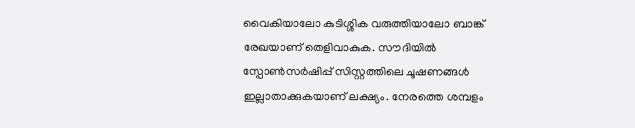വൈകിയാലോ കുടിശ്ശിക വരുത്തിയാലോ ബാങ്ക് രേഖയാണ് തെളിവാകുക. സൗദിയിൽ സ്പോൺസർഷിപ്പ് സിസ്റ്റത്തിലെ ചൂഷണങ്ങൾ ഇല്ലാതാക്കുകയാണ് ലക്ഷ്യം. നേരത്തെ ശമ്പളം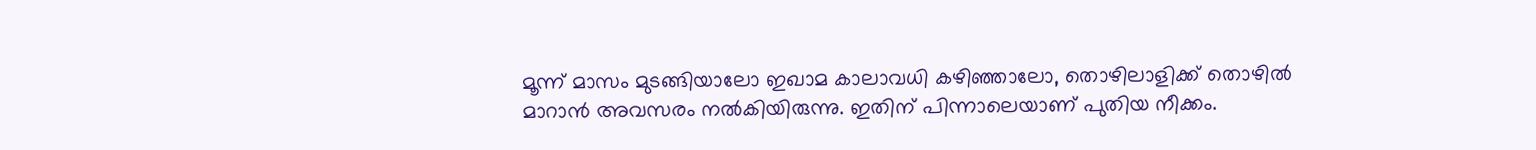മൂന്ന് മാസം മുടങ്ങിയാലോ ഇഖാമ കാലാവധി കഴിഞ്ഞാലോ, തൊഴിലാളിക്ക് തൊഴിൽ മാറാൻ അവസരം നൽകിയിരുന്നു. ഇതിന് പിന്നാലെയാണ് പുതിയ നീക്കം.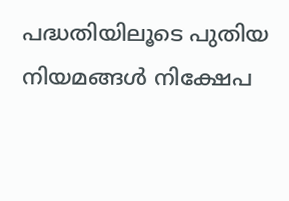പദ്ധതിയിലൂടെ പുതിയ നിയമങ്ങൾ നിക്ഷേപ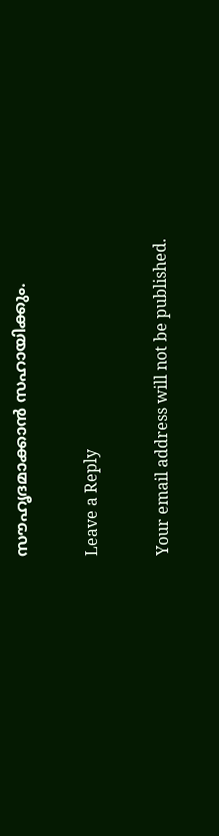സൗഹൃദമാക്കാൻ സഹായിക്കും.

Leave a Reply

Your email address will not be published.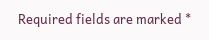Required fields are marked *